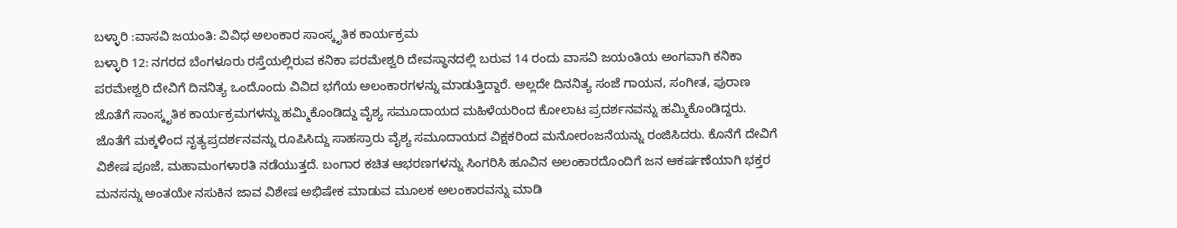ಬಳ್ಳಾರಿ :ವಾಸವಿ ಜಯಂತಿ: ವಿವಿಧ ಅಲಂಕಾರ ಸಾಂಸ್ಕೃತಿಕ ಕಾರ್ಯಕ್ರಮ
ಬಳ್ಳಾರಿ 12: ನಗರದ ಬೆಂಗಳೂರು ರಸ್ತೆಯಲ್ಲಿರುವ ಕನಿಕಾ ಪರಮೇಶ್ವರಿ ದೇವಸ್ಥಾನದಲ್ಲಿ ಬರುವ 14 ರಂದು ವಾಸವಿ ಜಯಂತಿಯ ಅಂಗವಾಗಿ ಕನಿಕಾ ಪರಮೇಶ್ವರಿ ದೇವಿಗೆ ದಿನನಿತ್ಯ ಒಂದೊಂದು ವಿವಿದ ಭಗೆಯ ಅಲಂಕಾರಗಳನ್ನು ಮಾಡುತ್ತಿದ್ದಾರೆ. ಅಲ್ಲದೇ ದಿನನಿತ್ಯ ಸಂಜೆ ಗಾಯನ, ಸಂಗೀತ, ಪುರಾಣ ಜೊತೆಗೆ ಸಾಂಸ್ಕೃತಿಕ ಕಾರ್ಯಕ್ರಮಗಳನ್ನು ಹಮ್ಮಿಕೊಂಡಿದ್ದು ವೈಶ್ಯ ಸಮೂದಾಯದ ಮಹಿಳೆಯರಿಂದ ಕೋಲಾಟ ಪ್ರದರ್ಶನವನ್ನು ಹಮ್ಮಿಕೊಂಡಿದ್ದರು.
ಜೊತೆಗೆ ಮಕ್ಕಳಿಂದ ನೃತ್ಯಪ್ರದರ್ಶನವನ್ನು ರೂಪಿಸಿದ್ದು ಸಾಹಸ್ರಾರು ವೈಶ್ಯ ಸಮೂದಾಯದ ವಿಕ್ಷಕರಿಂದ ಮನೋರಂಜನೆಯನ್ನು ರಂಜಿಸಿದರು. ಕೊನೆಗೆ ದೇವಿಗೆ ವಿಶೇಷ ಪೂಜೆ, ಮಹಾಮಂಗಳಾರತಿ ನಡೆಯುತ್ತದೆ. ಬಂಗಾರ ಕಚಿತ ಆಭರಣಗಳನ್ನು ಸಿಂಗರಿಸಿ ಹೂವಿನ ಅಲಂಕಾರದೊಂದಿಗೆ ಜನ ಆಕರ್ಷಣೆಯಾಗಿ ಭಕ್ತರ ಮನಸನ್ನು ಅಂತಯೇ ನಸುಕಿನ ಜಾವ ವಿಶೇಷ ಅಭಿಷೇಕ ಮಾಡುವ ಮೂಲಕ ಅಲಂಕಾರವನ್ನು ಮಾಡಿ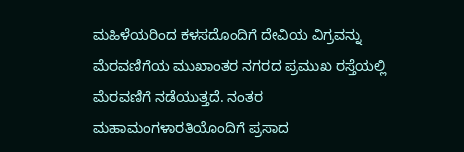ಮಹಿಳೆಯರಿಂದ ಕಳಸದೊಂದಿಗೆ ದೇವಿಯ ವಿಗ್ರವನ್ನು ಮೆರವಣಿಗೆಯ ಮುಖಾಂತರ ನಗರದ ಪ್ರಮುಖ ರಸ್ತೆಯಲ್ಲಿ ಮೆರವಣಿಗೆ ನಡೆಯುತ್ತದೆ. ನಂತರ ಮಹಾಮಂಗಳಾರತಿಯೊಂದಿಗೆ ಪ್ರಸಾದ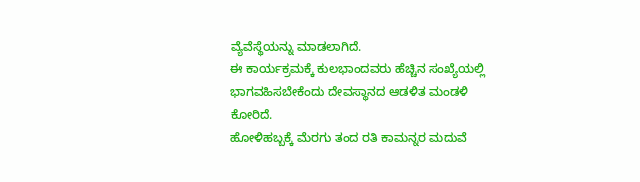ವ್ಯೆವೆಸ್ಥೆಯನ್ನು ಮಾಡಲಾಗಿದೆ.
ಈ ಕಾರ್ಯಕ್ರಮಕ್ಕೆ ಕುಲಭಾಂದವರು ಹೆಚ್ಚಿನ ಸಂಖ್ಯೆಯಲ್ಲಿ ಭಾಗವಹಿಸಬೇಕೆಂದು ದೇವಸ್ಥಾನದ ಆಡಳಿತ ಮಂಡಳಿ ಕೋರಿದೆ.
ಹೋಳಿಹಬ್ಬಕ್ಕೆ ಮೆರಗು ತಂದ ರತಿ ಕಾಮನ್ನರ ಮದುವೆ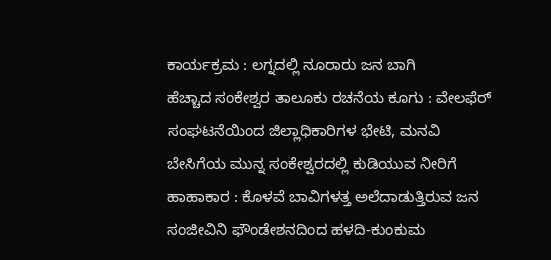ಕಾರ್ಯಕ್ರಮ : ಲಗ್ನದಲ್ಲಿ ನೂರಾರು ಜನ ಬಾಗಿ
ಹೆಚ್ಚಾದ ಸಂಕೇಶ್ವರ ತಾಲೂಕು ರಚನೆಯ ಕೂಗು : ವೇಲಫೆರ್ ಸಂಘಟನೆಯಿಂದ ಜಿಲ್ಲಾಧಿಕಾರಿಗಳ ಭೇಟಿ, ಮನವಿ
ಬೇಸಿಗೆಯ ಮುನ್ನ ಸಂಕೇಶ್ವರದಲ್ಲಿ ಕುಡಿಯುವ ನೀರಿಗೆ ಹಾಹಾಕಾರ : ಕೊಳವೆ ಬಾವಿಗಳತ್ತ ಅಲೆದಾಡುತ್ತಿರುವ ಜನ
ಸಂಜೀವಿನಿ ಫೌಂಡೇಶನದಿಂದ ಹಳದಿ-ಕುಂಕುಮ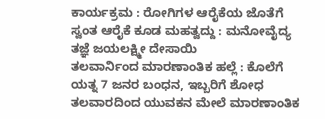ಕಾರ್ಯಕ್ರಮ : ರೋಗಿಗಳ ಆರೈಕೆಯ ಜೊತೆಗೆ ಸ್ವಂತ ಆರೈಕೆ ಕೂಡ ಮಹತ್ವದ್ದು : ಮನೋವೈದ್ಯ ತಜ್ಞೆ ಜಯಲಕ್ಷ್ಮೀ ದೇಸಾಯಿ
ತಲವಾರ್ನಿಂದ ಮಾರಣಾಂತಿಕ ಹಲ್ಲೆ : ಕೊಲೆಗೆ ಯತ್ನ 7 ಜನರ ಬಂಧನ, ಇಬ್ಬರಿಗೆ ಶೋಧ
ತಲವಾರದಿಂದ ಯುವಕನ ಮೇಲೆ ಮಾರಣಾಂತಿಕ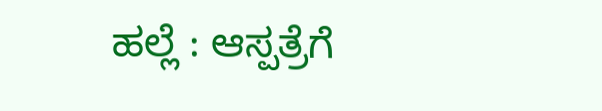ಹಲ್ಲೆ : ಆಸ್ಪತ್ರೆಗೆ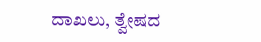ದಾಖಲು, ತ್ವೇಷದ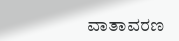ವಾತಾವರಣ